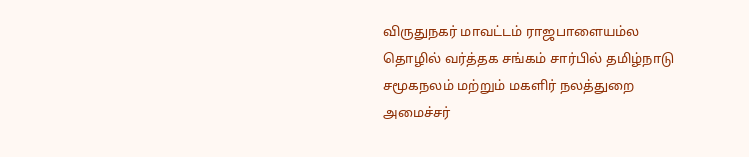விருதுநகர் மாவட்டம் ராஜபாளையம்ல தொழில் வர்த்தக சங்கம் சார்பில் தமிழ்நாடு சமூகநலம் மற்றும் மகளிர் நலத்துறை அமைச்சர்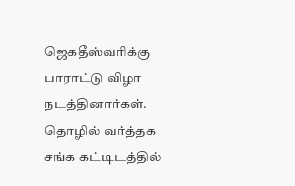ஜெகதீஸ்வரிக்கு பாராட்டு விழா நடத்தினார்கள்.
தொழில் வர்த்தக சங்க கட்டிடத்தில்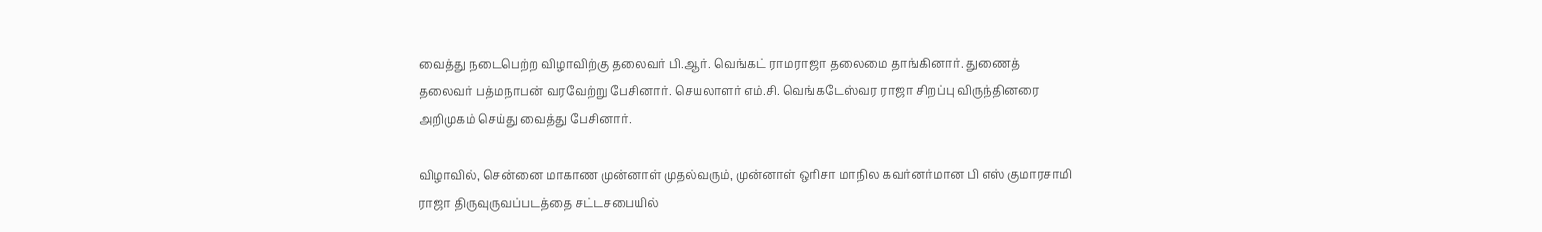வைத்து நடைபெற்ற விழாவிற்கு தலைவர் பி.ஆர். வெங்கட் ராமராஜா தலைமை தாங்கினார். துணைத் தலைவர் பத்மநாபன் வரவேற்று பேசினார். செயலாளர் எம்.சி. வெங்கடேஸ்வர ராஜா சிறப்பு விருந்தினரை அறிமுகம் செய்து வைத்து பேசினார்.

விழாவில், சென்னை மாகாண முன்னாள் முதல்வரும், முன்னாள் ஒரிசா மாநில கவர்னர்மான பி எஸ் குமாரசாமி ராஜா திருவுருவப்படத்தை சட்டசபையில்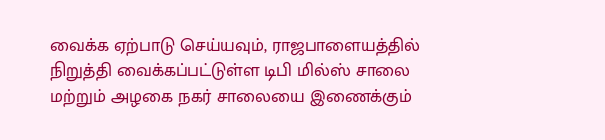வைக்க ஏற்பாடு செய்யவும், ராஜபாளையத்தில் நிறுத்தி வைக்கப்பட்டுள்ள டிபி மில்ஸ் சாலை மற்றும் அழகை நகர் சாலையை இணைக்கும்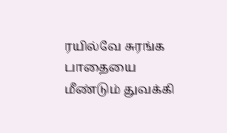ரயில்வே சுரங்க பாதையை மீண்டும் துவக்கி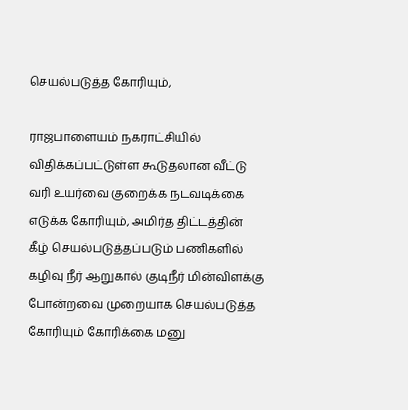செயல்படுத்த கோரியும்,

ராஜபாளையம் நகராட்சியில் விதிக்கப்பட்டுள்ள கூடுதலான வீட்டு வரி உயர்வை குறைக்க நடவடிக்கை எடுக்க கோரியும், அமிர்த திட்டத்தின் கீழ் செயல்படுத்தப்படும் பணிகளில் கழிவு நீர் ஆறுகால் குடிநீர் மின்விளக்கு போன்றவை முறையாக செயல்படுத்த கோரியும் கோரிக்கை மனு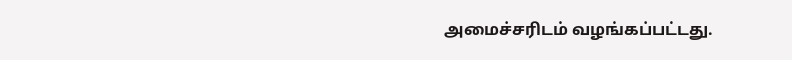அமைச்சரிடம் வழங்கப்பட்டது.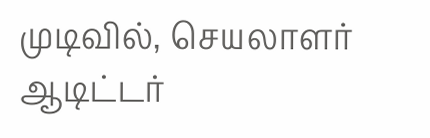முடிவில், செயலாளர் ஆடிட்டர்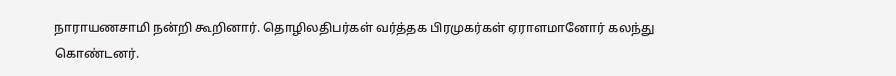நாராயணசாமி நன்றி கூறினார். தொழிலதிபர்கள் வர்த்தக பிரமுகர்கள் ஏராளமானோர் கலந்து கொண்டனர்.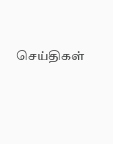செய்திகள்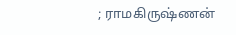; ராமகிருஷ்ணன்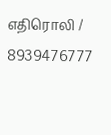எதிரொலி / 8939476777